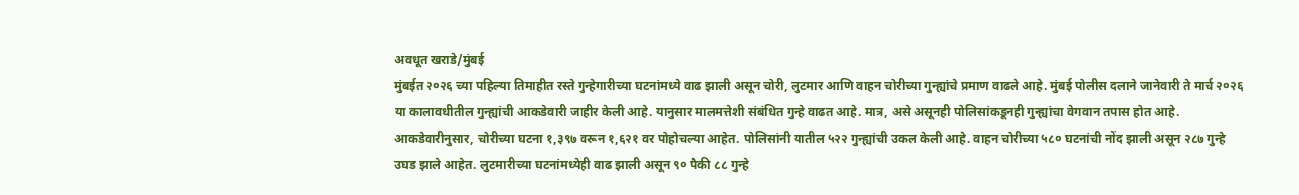अवधूत खराडे/मुंबई
मुंबईत २०२६ च्या पहिल्या तिमाहीत रस्ते गुन्हेगारीच्या घटनांमध्ये वाढ झाली असून चोरी, लुटमार आणि वाहन चोरीच्या गुन्ह्यांचे प्रमाण वाढले आहे. मुंबई पोलीस दलाने जानेवारी ते मार्च २०२६ या कालावधीतील गुन्ह्यांची आकडेवारी जाहीर केली आहे. यानुसार मालमत्तेशी संबंधित गुन्हे वाढत आहे. मात्र, असे असूनही पोलिसांकडूनही गुन्ह्यांचा वेगवान तपास होत आहे.
आकडेवारीनुसार, चोरीच्या घटना १,३९७ वरून १,६२१ वर पोहोचल्या आहेत. पोलिसांनी यातील ५२२ गुन्ह्यांची उकल केली आहे. वाहन चोरीच्या ५८० घटनांची नोंद झाली असून २८७ गुन्हे उघड झाले आहेत. लुटमारीच्या घटनांमध्येही वाढ झाली असून ९० पैकी ८८ गुन्हे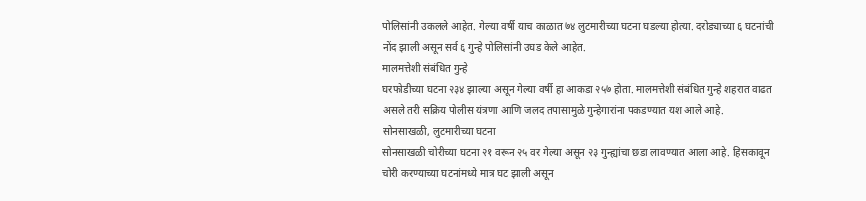पोलिसांनी उकलले आहेत. गेल्या वर्षी याच काळात ७४ लुटमारीच्या घटना घडल्या होत्या. दरोड्याच्या ६ घटनांची नोंद झाली असून सर्व ६ गुन्हे पोलिसांनी उघड केले आहेत.
मालमत्तेशी संबंधित गुन्हे
घरफोडीच्या घटना २३४ झाल्या असून गेल्या वर्षी हा आकडा २५७ होता. मालमत्तेशी संबंधित गुन्हे शहरात वाढत असले तरी सक्रिय पोलीस यंत्रणा आणि जलद तपासामुळे गुन्हेगारांना पकडण्यात यश आले आहे.
सोनसाखळी, लुटमारीच्या घटना
सोनसाखळी चोरीच्या घटना २१ वरून २५ वर गेल्या असून २३ गुन्ह्यांचा छडा लावण्यात आला आहे. हिसकावून चोरी करण्याच्या घटनांमध्ये मात्र घट झाली असून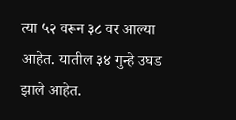त्या ५२ वरून ३८ वर आल्या आहेत. यातील ३४ गुन्हे उघड झाले आहेत.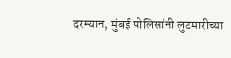दरम्यान, मुंबई पोलिसांनी लुटमारीच्या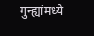गुन्ह्यांमध्ये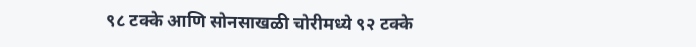९८ टक्के आणि सोनसाखळी चोरीमध्ये ९२ टक्के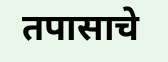तपासाचे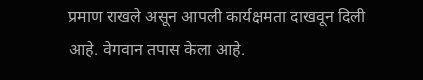प्रमाण राखले असून आपली कार्यक्षमता दाखवून दिली आहे. वेगवान तपास केला आहे.